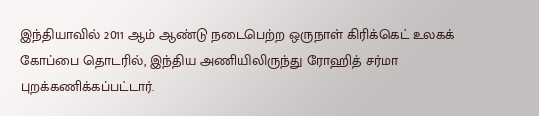இந்தியாவில் 2011 ஆம் ஆண்டு நடைபெற்ற ஒருநாள் கிரிக்கெட் உலகக் கோப்பை தொடரில், இந்திய அணியிலிருந்து ரோஹித் சர்மா புறக்கணிக்கப்பட்டார்.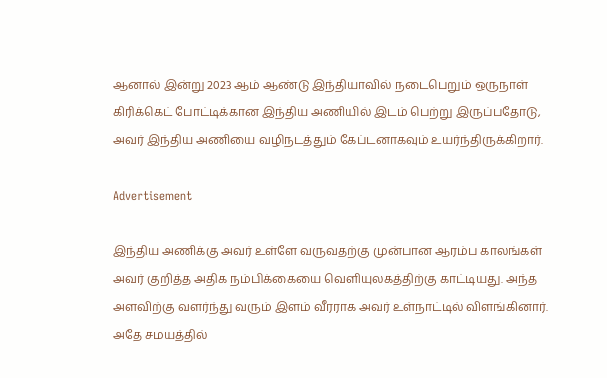ஆனால் இன்று 2023 ஆம் ஆண்டு இந்தியாவில் நடைபெறும் ஒருநாள் கிரிக்கெட் போட்டிக்கான இந்திய அணியில் இடம் பெற்று இருப்பதோடு, அவர் இந்திய அணியை வழிநடத்தும் கேப்டனாகவும் உயர்ந்திருக்கிறார்.

Advertisement

இந்திய அணிக்கு அவர் உள்ளே வருவதற்கு முன்பான ஆரம்ப காலங்கள் அவர் குறித்த அதிக நம்பிக்கையை வெளியுலகத்திற்கு காட்டியது. அந்த அளவிற்கு வளர்ந்து வரும் இளம் வீரராக அவர் உள்நாட்டில் விளங்கினார். அதே சமயத்தில்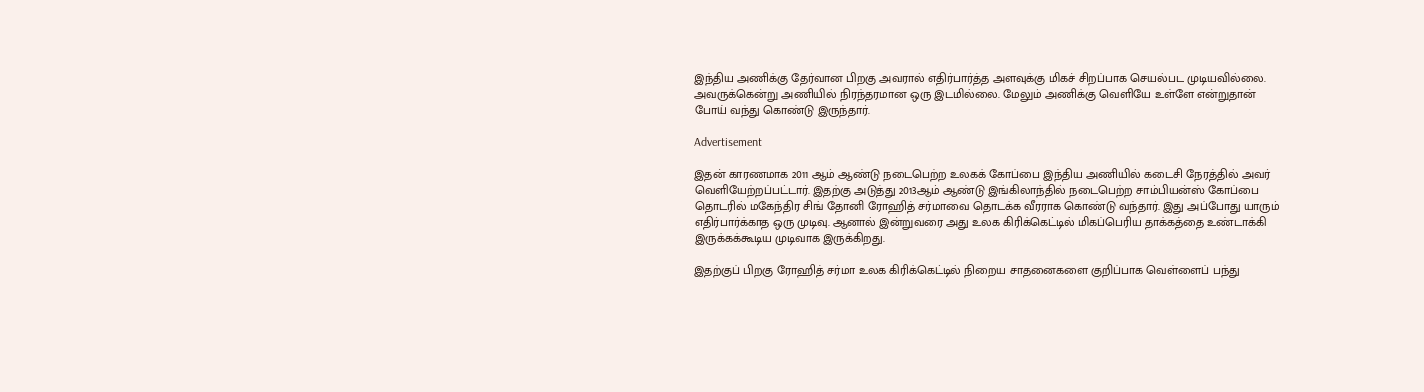இந்திய அணிக்கு தேர்வான பிறகு அவரால் எதிர்பார்த்த அளவுக்கு மிகச் சிறப்பாக செயல்பட முடியவில்லை. அவருக்கென்று அணியில் நிரந்தரமான ஒரு இடமில்லை. மேலும் அணிக்கு வெளியே உள்ளே என்றுதான் போய் வந்து கொண்டு இருந்தார்.

Advertisement

இதன் காரணமாக 2011 ஆம் ஆண்டு நடைபெற்ற உலகக் கோப்பை இந்திய அணியில் கடைசி நேரத்தில் அவர் வெளியேற்றப்பட்டார். இதற்கு அடுத்து 2013ஆம் ஆண்டு இங்கிலாந்தில் நடைபெற்ற சாம்பியன்ஸ் கோப்பை தொடரில் மகேந்திர சிங் தோனி ரோஹித் சர்மாவை தொடக்க வீரராக கொண்டு வந்தார். இது அப்போது யாரும் எதிர்பார்க்காத ஒரு முடிவு. ஆனால் இன்றுவரை அது உலக கிரிக்கெட்டில் மிகப்பெரிய தாக்கத்தை உண்டாக்கி இருக்கக்கூடிய முடிவாக இருக்கிறது.

இதற்குப் பிறகு ரோஹித் சர்மா உலக கிரிக்கெட்டில் நிறைய சாதனைகளை குறிப்பாக வெள்ளைப் பந்து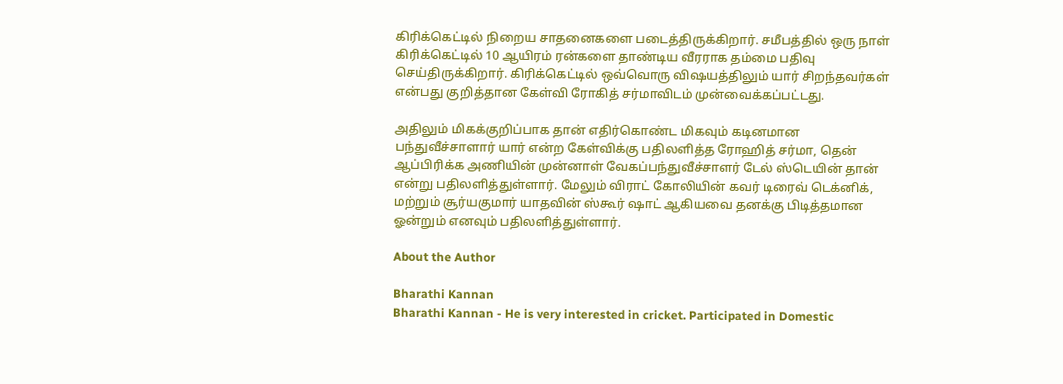கிரிக்கெட்டில் நிறைய சாதனைகளை படைத்திருக்கிறார். சமீபத்தில் ஒரு நாள் கிரிக்கெட்டில் 10 ஆயிரம் ரன்களை தாண்டிய வீரராக தம்மை பதிவு செய்திருக்கிறார். கிரிக்கெட்டில் ஒவ்வொரு விஷயத்திலும் யார் சிறந்தவர்கள் என்பது குறித்தான கேள்வி ரோகித் சர்மாவிடம் முன்வைக்கப்பட்டது.

அதிலும் மிகக்குறிப்பாக தான் எதிர்கொண்ட மிகவும் கடினமான பந்துவீச்சாளார் யார் என்ற கேள்விக்கு பதிலளித்த ரோஹித் சர்மா, தென் ஆப்பிரிக்க அணியின் முன்னாள் வேகப்பந்துவீச்சாளர் டேல் ஸ்டெயின் தான் என்று பதிலளித்துள்ளார். மேலும் விராட் கோலியின் கவர் டிரைவ் டெக்னிக், மற்றும் சூர்யகுமார் யாதவின் ஸ்கூர் ஷாட் ஆகியவை தனக்கு பிடித்தமான ஓன்றும் எனவும் பதிலளித்துள்ளார்.

About the Author

Bharathi Kannan
Bharathi Kannan - He is very interested in cricket. Participated in Domestic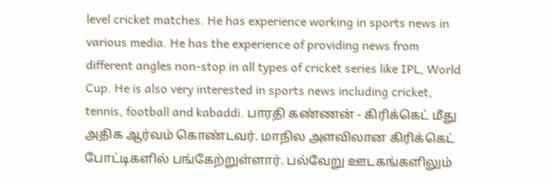level cricket matches. He has experience working in sports news in various media. He has the experience of providing news from different angles non-stop in all types of cricket series like IPL, World Cup. He is also very interested in sports news including cricket, tennis, football and kabaddi. பாரதி கண்ணன் - கிரிக்கெட் மீது அதிக ஆர்வம் கொண்டவர். மாநில அளவிலான கிரிக்கெட் போட்டிகளில் பங்கேற்றுள்ளார். பல்வேறு ஊடகங்களிலும்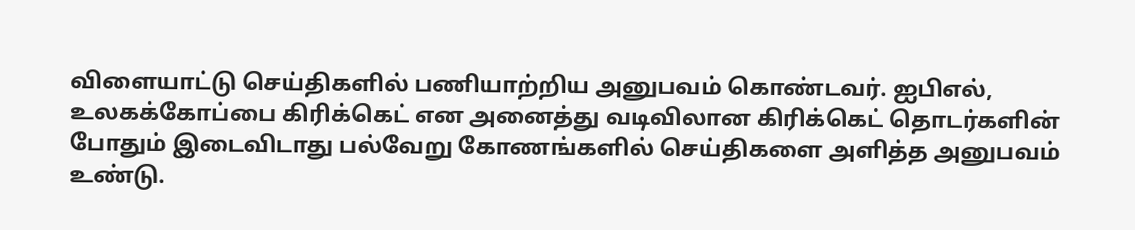விளையாட்டு செய்திகளில் பணியாற்றிய அனுபவம் கொண்டவர். ஐபிஎல், உலகக்கோப்பை கிரிக்கெட் என அனைத்து வடிவிலான கிரிக்கெட் தொடர்களின் போதும் இடைவிடாது பல்வேறு கோணங்களில் செய்திகளை அளித்த அனுபவம் உண்டு.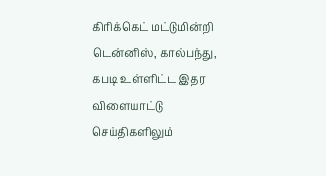கிரிக்கெட் மட்டுமின்றி டென்னிஸ், கால்பந்து, கபடி உள்ளிட்ட இதர விளையாட்டு செய்திகளிலும்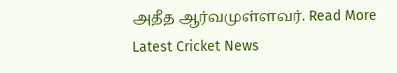அதீத ஆர்வமுள்ளவர். Read More
Latest Cricket News